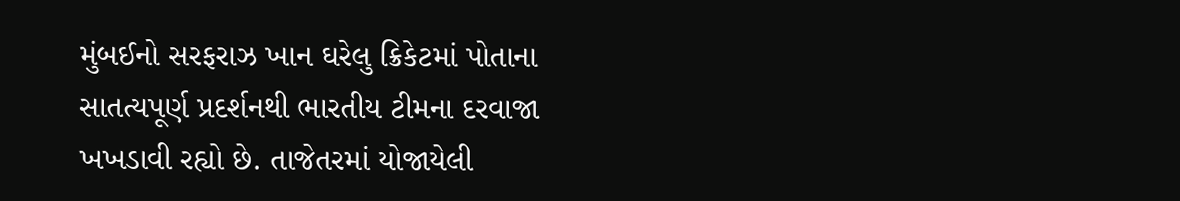મુંબઈનો સરફરાઝ ખાન ઘરેલુ ક્રિકેટમાં પોતાના સાતત્યપૂર્ણ પ્રદર્શનથી ભારતીય ટીમના દરવાજા ખખડાવી રહ્યો છે. તાજેતરમાં યોજાયેલી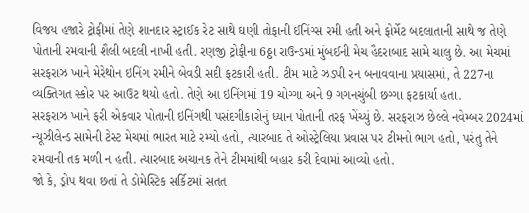વિજય હજારે ટ્રોફીમાં તેણે શાનદાર સ્ટ્રાઈક રેટ સાથે ઘણી તોફાની ઈનિંગ્સ રમી હતી અને ફોર્મેટ બદલાતાની સાથે જ તેણે પોતાની રમવાની શૈલી બદલી નાખી હતી. રણજી ટ્રોફીના 6ઠ્ઠા રાઉન્ડમાં મુંબઈની મેચ હૈદરાબાદ સામે ચાલુ છે. આ મેચમાં સરફરાઝ ખાને મેરેથોન ઇનિંગ રમીને બેવડી સદી ફટકારી હતી. ટીમ માટે ઝડપી રન બનાવવાના પ્રયાસમાં, તે 227ના વ્યક્તિગત સ્કોર પર આઉટ થયો હતો. તેણે આ ઇનિંગમાં 19 ચોગ્ગા અને 9 ગગનચુંબી છગ્ગા ફટકાર્યા હતા.
સરફરાઝ ખાને ફરી એકવાર પોતાની ઇનિંગથી પસંદગીકારોનું ધ્યાન પોતાની તરફ ખેંચ્યું છે. સરફરાઝ છેલ્લે નવેમ્બર 2024માં ન્યૂઝીલેન્ડ સામેની ટેસ્ટ મેચમાં ભારત માટે રમ્યો હતો, ત્યારબાદ તે ઓસ્ટ્રેલિયા પ્રવાસ પર ટીમનો ભાગ હતો, પરંતુ તેને રમવાની તક મળી ન હતી. ત્યારબાદ અચાનક તેને ટીમમાંથી બહાર કરી દેવામાં આવ્યો હતો.
જો કે, ડ્રોપ થવા છતાં તે ડોમેસ્ટિક સર્કિટમાં સતત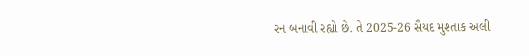રન બનાવી રહ્યો છે. તે 2025-26 સૈયદ મુશ્તાક અલી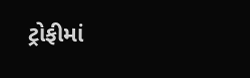ટ્રોફીમાં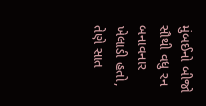મુંબઈનો બીજો સૌથી વધુ રન બનાવનાર ખેલાડી હતો, તેણે સાત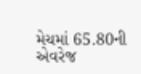મેચમાં 65.80ની એવરેજ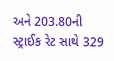અને 203.80ની સ્ટ્રાઈક રેટ સાથે 329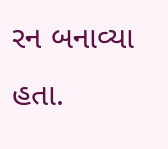રન બનાવ્યા હતા.